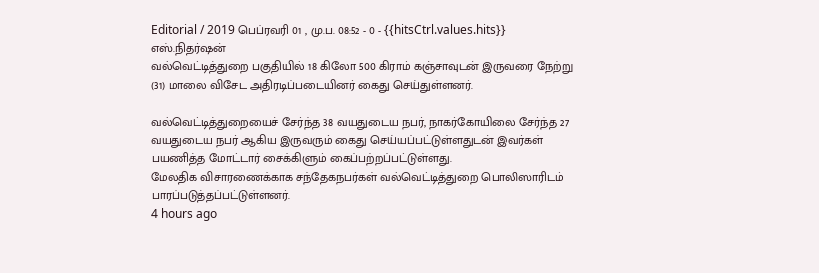Editorial / 2019 பெப்ரவரி 01 , மு.ப. 08:52 - 0 - {{hitsCtrl.values.hits}}
எஸ்.நிதர்ஷன்
வல்வெட்டித்துறை பகுதியில் 18 கிலோ 500 கிராம் கஞ்சாவுடன் இருவரை நேற்று (31) மாலை விசேட அதிரடிப்படையினர் கைது செய்துள்ளனர்.

வல்வெட்டித்துறையைச் சேர்ந்த 38 வயதுடைய நபர், நாகர்கோயிலை சேர்ந்த 27 வயதுடைய நபர் ஆகிய இருவரும் கைது செய்யப்பட்டுள்ளதுடன் இவர்கள் பயணித்த மோட்டார் சைக்கிளும் கைப்பற்றப்பட்டுள்ளது.
மேலதிக விசாரணைக்காக சந்தேகநபர்கள் வல்வெட்டித்துறை பொலிஸாரிடம் பாரப்படுத்தப்பட்டுள்ளனர்.
4 hours ago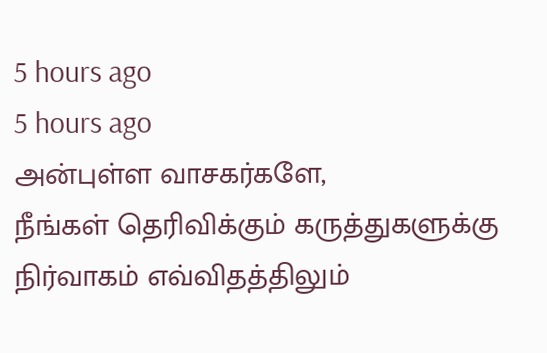5 hours ago
5 hours ago
அன்புள்ள வாசகர்களே,
நீங்கள் தெரிவிக்கும் கருத்துகளுக்கு நிர்வாகம் எவ்விதத்திலும்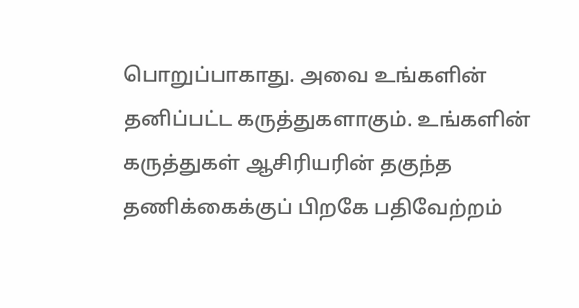பொறுப்பாகாது. அவை உங்களின் தனிப்பட்ட கருத்துகளாகும். உங்களின் கருத்துகள் ஆசிரியரின் தகுந்த தணிக்கைக்குப் பிறகே பதிவேற்றம்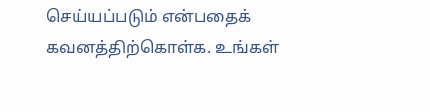செய்யப்படும் என்பதைக் கவனத்திற்கொள்க. உங்கள்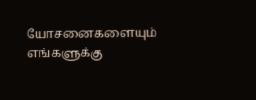யோசனைகளையும் எங்களுக்கு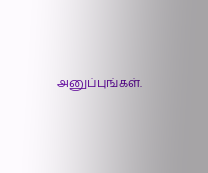அனுப்புங்கள்.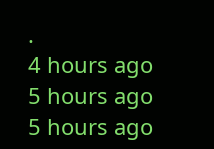.
4 hours ago
5 hours ago
5 hours ago